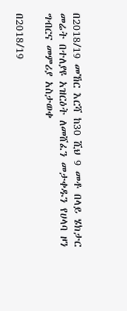በ2018/19 መኸር እርሻ ከ30 ሺህ 9 መቶ በላይ ሄክታር መሬት በተለያዩ አዝርዕት ለመሸፈን መታቀዱን የሀላባ ዞን ግብርና መምሪያ አስታወቀ

በ2018/19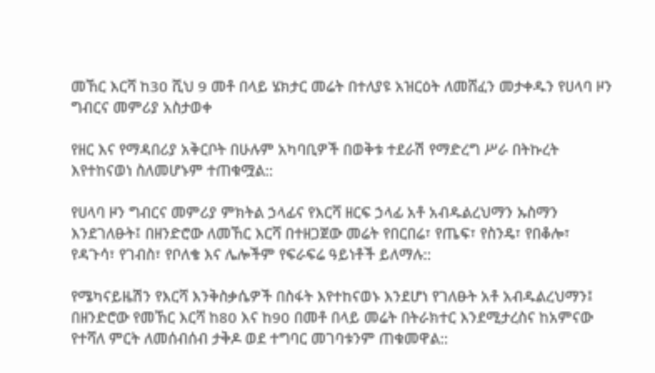መኸር እርሻ ከ30 ሺህ 9 መቶ በላይ ሄክታር መሬት በተለያዩ አዝርዕት ለመሸፈን መታቀዱን የሀላባ ዞን ግብርና መምሪያ አስታወቀ

የዘር እና የማዳበሪያ አቅርቦት በሁሉም አካባቢዎች በወቅቱ ተደራሽ የማድረግ ሥራ በትኩረት እየተከናወነ ስለመሆኑም ተጠቁሟል::

የሀላባ ዞን ግብርና መምሪያ ምክትል ኃላፊና የእርሻ ዘርፍ ኃላፊ አቶ አብዱልረህማን ኡስማን እንደገለፁት፤ በዘንድሮው ለመኸር እርሻ በተዘጋጀው መሬት የበርበሬ፣ የጤፍ፣ የስንዴ፣ የበቆሎ፣ የዳጉሳ፣ የገብስ፣ የቦለቄ እና ሌሎችም የፍራፍሬ ዓይነቶች ይለማሉ::

የሜካናይዜሽን የእርሻ እንቅስቃሴዎች በስፋት እየተከናወኑ እንደሆነ የገለፁት አቶ አብዱልረህማን፤ በዘንድሮው የመኸር እርሻ ከ80 እና ከ90 በመቶ በላይ መሬት በትራክተር እንደሚታረስና ከአምናው የተሻለ ምርት ለመሰብሰብ ታቅዶ ወደ ተግባር መገባቱንም ጠቁመዋል::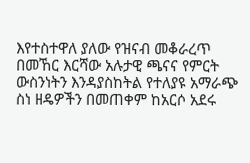እየተስተዋለ ያለው የዝናብ መቆራረጥ በመኸር እርሻው አሉታዊ ጫናና የምርት ውስንነትን እንዳያስከትል የተለያዩ አማራጭ ስነ ዘዴዎችን በመጠቀም ከአርሶ አደሩ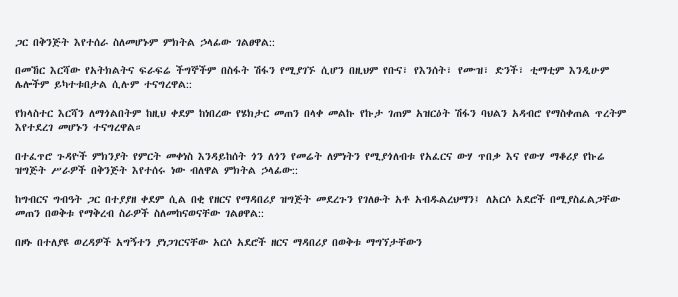ጋር በቅንጅት እየተሰራ ስለመሆኑም ምክትል ኃላፊው ገልፀዋል::

በመኸር እርሻው የአትክልትና ፍራፍሬ ችግኞችም በስፋት ሽፋን የሚያገኙ ሲሆን በዚህም የቡና፣ የእንሰት፣ የሙዝ፣ ድንች፣ ቲማቲም እንዲሁም ሌሎችም ይካተቱበታል ሲሉም ተናግረዋል::

የክላስተር እርሻን ለማጎልበትም ከዚህ ቀደም ከነበረው የሄክታር መጠን በላቀ መልኩ የኩታ ገጠም አዝርዕት ሽፋን ባህልን አዳብሮ የማስቀጠል ጥረትም እየተደረገ መሆኑን ተናግረዋል።

በተፈጥሮ ጉዳዮች ምክንያት የምርት መቀነስ እንዳይከሰት ጎን ለጎን የመሬት ለምነትን የሚያጎለብቱ የአፈርና ውሃ ጥበቃ እና የውሃ ማቆሪያ የኩሬ ዝግጅት ሥራዎች በቅንጅት እየተሰሩ ነው ብለዋል ምክትል ኃላፊው::

ከግብርና ግብዓት ጋር በተያያዘ ቀደም ሲል በቂ የዘርና የማዳበሪያ ዝግጅት መደረጉን የገለፁት አቶ አብዱልረህማን፤ ለአርሶ አደሮች በሚያስፈልጋቸው መጠን በወቅቱ የማቅረብ ስራዎች ስለመከናወናቸው ገልፀዋል::

በዞኑ በተለያዩ ወረዳዎች አግኝተን ያነጋገርናቸው አርሶ አደሮች ዘርና ማዳበሪያ በወቅቱ ማግኘታቸውን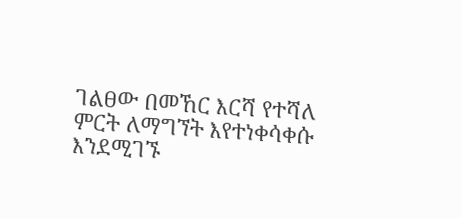ገልፀው በመኸር እርሻ የተሻለ ምርት ለማግኘት እየተነቀሳቀሱ እንደሚገኙ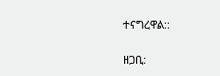ተናግረዋል::

ዘጋቢ: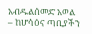አብዱልሰመድ አወል – ከሆሳዕና ጣቢያችን